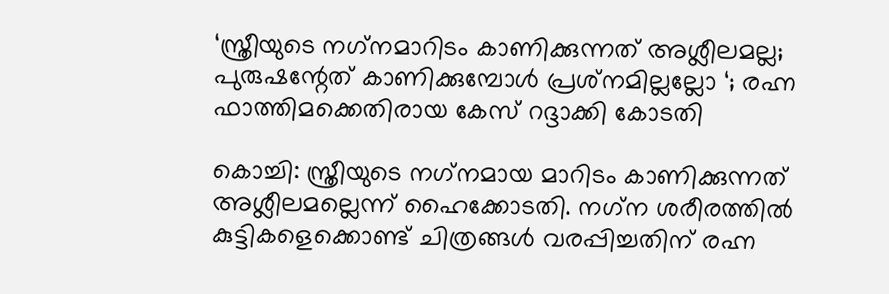‘സ്ത്രീയുടെ നഗ്‌നമാറിടം കാണിക്കുന്നത് അശ്ലീലമല്ല; പുരുഷന്റേത് കാണിക്കുമ്പോള്‍ പ്രശ്‌നമില്ലല്ലോ ‘; രഹ്ന ഫാത്തിമക്കെതിരായ കേസ് റദ്ദാക്കി കോടതി

കൊച്ചി: സ്ത്രീയുടെ നഗ്‌നമായ മാറിടം കാണിക്കുന്നത് അശ്ലീലമല്ലെന്ന് ഹൈക്കോടതി. നഗ്‌ന ശരീരത്തില്‍ കുട്ടികളെക്കൊണ്ട് ചിത്രങ്ങള്‍ വരപ്പിച്ചതിന് രഹ്ന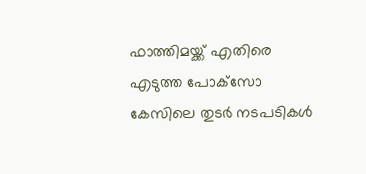ഫാത്തിമയ്ക്ക് എതിരെ എടുത്ത പോക്‌സോ കേസിലെ തുടര്‍ നടപടികള്‍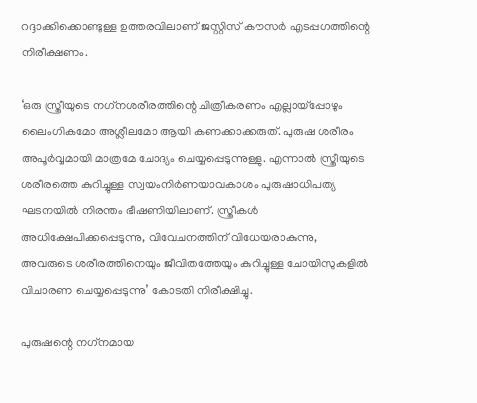റദ്ദാക്കിക്കൊണ്ടുള്ള ഉത്തരവിലാണ് ജസ്റ്റിസ് കൗസര്‍ എടപ്പഗത്തിന്റെ നിരീക്ഷണം.

‘ഒരു സ്ത്രീയുടെ നഗ്‌നശരീരത്തിന്റെ ചിത്രീകരണം എല്ലായ്‌പ്പോഴും ലൈംഗികമോ അശ്ലീലമോ ആയി കണക്കാക്കരുത്. പുരുഷ ശരീരം അപൂര്‍വ്വമായി മാത്രമേ ചോദ്യം ചെയ്യപ്പെടുന്നുള്ളു. എന്നാല്‍ സ്ത്രീയുടെ ശരീരത്തെ കുറിച്ചുള്ള സ്വയംനിര്‍ണയാവകാശം പുരുഷാധിപത്യ ഘടനയില്‍ നിരന്തം ഭീഷണിയിലാണ്. സ്ത്രീകള്‍ അധിക്ഷേപിക്കപ്പെടുന്നു, വിവേചനത്തിന് വിധേയരാകുന്നു, അവരുടെ ശരീരത്തിനെയും ജീവിതത്തേയും കുറിച്ചുള്ള ചോയിസുകളില്‍ വിചാരണ ചെയ്യപ്പെടുന്നു’ കോടതി നിരീക്ഷിച്ചു.

പുരുഷന്റെ നഗ്‌നമായ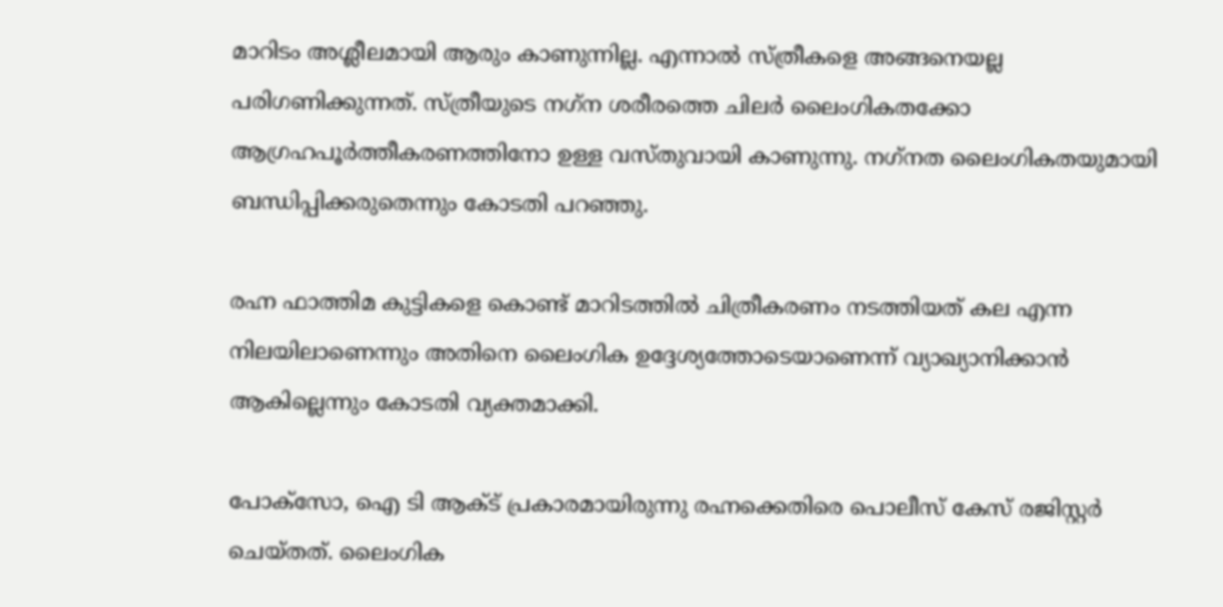മാറിടം അശ്ലീലമായി ആരും കാണുന്നില്ല. എന്നാല്‍ സ്ത്രീകളെ അങ്ങനെയല്ല പരിഗണിക്കുന്നത്. സ്ത്രീയുടെ നഗ്‌ന ശരീരത്തെ ചിലര്‍ ലൈംഗികതക്കോ ആഗ്രഹപൂര്‍ത്തീകരണത്തിനോ ഉള്ള വസ്തുവായി കാണുന്നു. നഗ്‌നത ലൈംഗികതയുമായി ബന്ധിപ്പിക്കരുതെന്നും കോടതി പറഞ്ഞു.

രഹ്ന ഫാത്തിമ കുട്ടികളെ കൊണ്ട് മാറിടത്തില്‍ ചിത്രീകരണം നടത്തിയത് കല എന്ന നിലയിലാണെന്നും അതിനെ ലൈംഗിക ഉദ്ദേശ്യത്തോടെയാണെന്ന് വ്യാഖ്യാനിക്കാന്‍ ആകില്ലെന്നും കോടതി വ്യക്തമാക്കി.

പോക്‌സോ, ഐ ടി ആക്ട് പ്രകാരമായിരുന്നു രഹ്നക്കെതിരെ പൊലീസ് കേസ് രജിസ്റ്റര്‍ ചെയ്തത്. ലൈംഗിക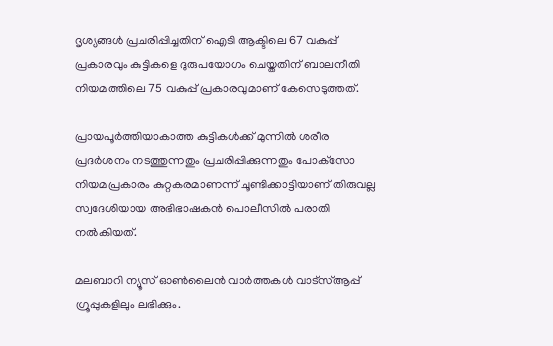ദൃശ്യങ്ങള്‍ പ്രചരിപ്പിച്ചതിന് ഐടി ആക്ടിലെ 67 വകുപ്പ് പ്രകാരവും കുട്ടികളെ ദുരുപയോഗം ചെയ്തതിന് ബാലനീതി നിയമത്തിലെ 75 വകുപ്പ് പ്രകാരവുമാണ് കേസെടുത്തത്.

പ്രായപൂര്‍ത്തിയാകാത്ത കുട്ടികള്‍ക്ക് മുന്നില്‍ ശരീര പ്രദര്‍ശനം നടത്തുന്നതും പ്രചരിപ്പിക്കുന്നതും പോക്‌സോ നിയമപ്രകാരം കുറ്റകരമാണന്ന് ചൂണ്ടിക്കാട്ടിയാണ് തിരുവല്ല സ്വദേശിയായ അഭിഭാഷകന്‍ പൊലീസില്‍ പരാതി നല്‍കിയത്.

മലബാറി ന്യൂസ് ഓണ്‍ലൈന്‍ വാര്‍ത്തകള്‍ വാട്‌സ്ആപ്പ് ഗ്രൂപ്പുകളിലും ലഭിക്കും.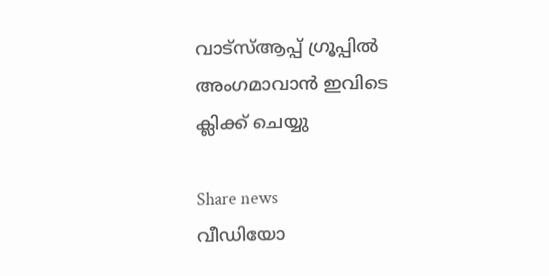വാട്‌സ്ആപ്പ് ഗ്രൂപ്പില്‍ അംഗമാവാന്‍ ഇവിടെ ക്ലിക്ക് ചെയ്യു

Share news
വീഡിയോ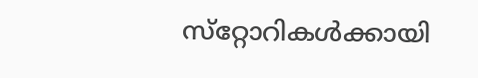സ്‌റ്റോറികള്‍ക്കായി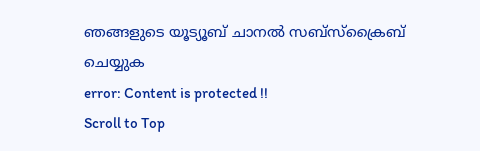ഞങ്ങളുടെ യൂട്യൂബ് ചാനല്‍ സബ്‌സ്‌ക്രൈബ് ചെയ്യുക
error: Content is protected !!
Scroll to Top